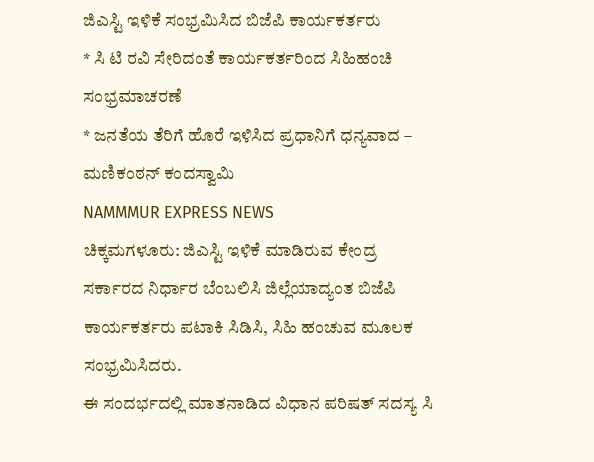ಜಿಎಸ್ಟಿ ಇಳಿಕೆ ಸಂಭ್ರಮಿಸಿದ ಬಿಜೆಪಿ ಕಾರ್ಯಕರ್ತರು
* ಸಿ ಟಿ ರವಿ ಸೇರಿದಂತೆ ಕಾರ್ಯಕರ್ತರಿಂದ ಸಿಹಿಹಂಚಿ ಸಂಭ್ರಮಾಚರಣೆ
* ಜನತೆಯ ತೆರಿಗೆ ಹೊರೆ ಇಳಿಸಿದ ಪ್ರಧಾನಿಗೆ ಧನ್ಯವಾದ – ಮಣಿಕಂಠನ್ ಕಂದಸ್ವಾಮಿ
NAMMMUR EXPRESS NEWS
ಚಿಕ್ಕಮಗಳೂರು: ಜಿಎಸ್ಟಿ ಇಳಿಕೆ ಮಾಡಿರುವ ಕೇಂದ್ರ ಸರ್ಕಾರದ ನಿರ್ಧಾರ ಬೆಂಬಲಿಸಿ ಜಿಲ್ಲೆಯಾದ್ಯಂತ ಬಿಜೆಪಿ ಕಾರ್ಯಕರ್ತರು ಪಟಾಕಿ ಸಿಡಿಸಿ, ಸಿಹಿ ಹಂಚುವ ಮೂಲಕ ಸಂಭ್ರಮಿಸಿದರು.
ಈ ಸಂದರ್ಭದಲ್ಲಿ ಮಾತನಾಡಿದ ವಿಧಾನ ಪರಿಷತ್ ಸದಸ್ಯ ಸಿ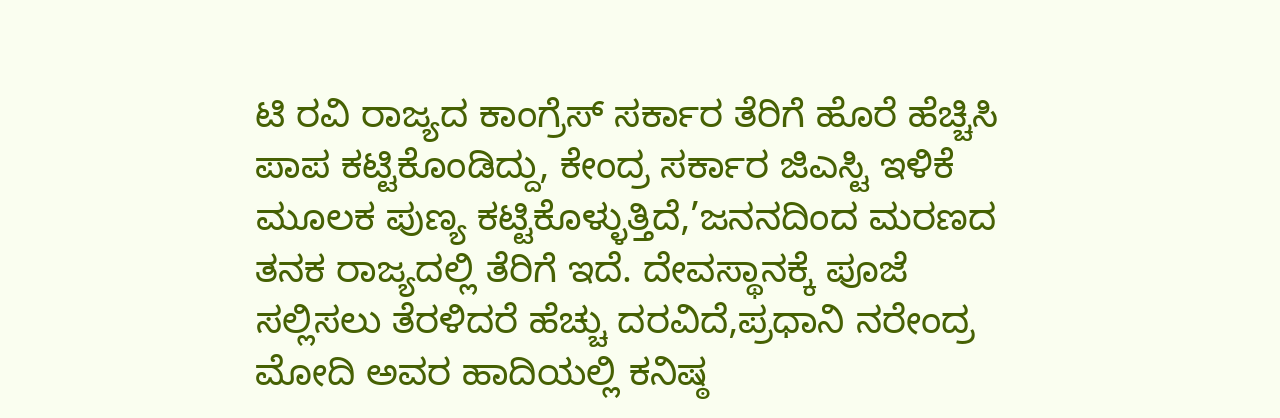ಟಿ ರವಿ ರಾಜ್ಯದ ಕಾಂಗ್ರೆಸ್ ಸರ್ಕಾರ ತೆರಿಗೆ ಹೊರೆ ಹೆಚ್ಚಿಸಿ ಪಾಪ ಕಟ್ಟಿಕೊಂಡಿದ್ದು, ಕೇಂದ್ರ ಸರ್ಕಾರ ಜಿಎಸ್ಟಿ ಇಳಿಕೆ ಮೂಲಕ ಪುಣ್ಯ ಕಟ್ಟಿಕೊಳ್ಳುತ್ತಿದೆ,’ಜನನದಿಂದ ಮರಣದ ತನಕ ರಾಜ್ಯದಲ್ಲಿ ತೆರಿಗೆ ಇದೆ. ದೇವಸ್ಥಾನಕ್ಕೆ ಪೂಜೆ ಸಲ್ಲಿಸಲು ತೆರಳಿದರೆ ಹೆಚ್ಚು ದರವಿದೆ,ಪ್ರಧಾನಿ ನರೇಂದ್ರ ಮೋದಿ ಅವರ ಹಾದಿಯಲ್ಲಿ ಕನಿಷ್ಠ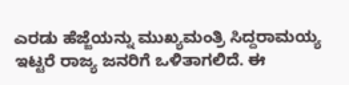ಎರಡು ಹೆಜ್ಜೆಯನ್ನು ಮುಖ್ಯಮಂತ್ರಿ ಸಿದ್ದರಾಮಯ್ಯ ಇಟ್ಟರೆ ರಾಜ್ಯ ಜನರಿಗೆ ಒಳಿತಾಗಲಿದೆ. ಈ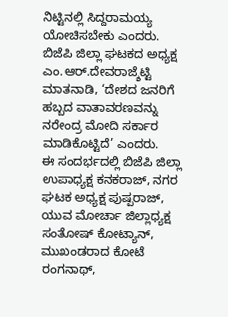ನಿಟ್ಟಿನಲ್ಲಿ ಸಿದ್ದರಾಮಯ್ಯ ಯೋಚಿಸಬೇಕು ಎಂದರು.
ಬಿಜೆಪಿ ಜಿಲ್ಲಾ ಘಟಕದ ಅಧ್ಯಕ್ಷ ಎಂ.ಆರ್.ದೇವರಾಜ್ಶೆಟ್ಟಿ ಮಾತನಾಡಿ, ‘ದೇಶದ ಜನರಿಗೆ ಹಬ್ಬದ ವಾತಾವರಣವನ್ನು ನರೇಂದ್ರ ಮೋದಿ ಸರ್ಕಾರ ಮಾಡಿಕೊಟ್ಟಿದೆ’ ಎಂದರು.
ಈ ಸಂದರ್ಭದಲ್ಲಿ ಬಿಜೆಪಿ ಜಿಲ್ಲಾ ಉಪಾಧ್ಯಕ್ಷ ಕನಕರಾಜ್, ನಗರ ಘಟಕ ಅಧ್ಯಕ್ಷ ಪುಷ್ಪರಾಜ್, ಯುವ ಮೋರ್ಚಾ ಜಿಲ್ಲಾಧ್ಯಕ್ಷ ಸಂತೋಷ್ ಕೋಟ್ಯಾನ್, ಮುಖಂಡರಾದ ಕೋಟೆ ರಂಗನಾಥ್,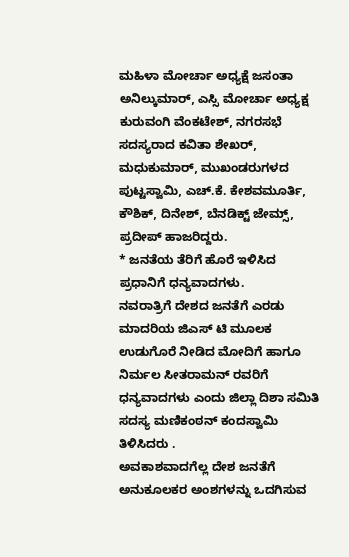ಮಹಿಳಾ ಮೋರ್ಚಾ ಅಧ್ಯಕ್ಷೆ ಜಸಂತಾ ಅನಿಲ್ಕುಮಾರ್, ಎಸ್ಸಿ ಮೋರ್ಚಾ ಅಧ್ಯಕ್ಷ ಕುರುವಂಗಿ ವೆಂಕಟೇಶ್, ನಗರಸಭೆ ಸದಸ್ಯರಾದ ಕವಿತಾ ಶೇಖರ್, ಮಧುಕುಮಾರ್, ಮುಖಂಡರುಗಳದ ಪುಟ್ಟಸ್ವಾಮಿ, ಎಚ್.ಕೆ. ಕೇಶವಮೂರ್ತಿ, ಕೌಶಿಕ್, ದಿನೇಶ್, ಬೆನಡಿಕ್ಟ್ ಜೇಮ್ಸ್, ಪ್ರದೀಪ್ ಹಾಜರಿದ್ದರು.
* ಜನತೆಯ ತೆರಿಗೆ ಹೊರೆ ಇಳಿಸಿದ ಪ್ರಧಾನಿಗೆ ಧನ್ಯವಾದಗಳು.
ನವರಾತ್ರಿಗೆ ದೇಶದ ಜನತೆಗೆ ಎರಡು ಮಾದರಿಯ ಜಿಎಸ್ ಟಿ ಮೂಲಕ ಉಡುಗೊರೆ ನೀಡಿದ ಮೋದಿಗೆ ಹಾಗೂ ನಿರ್ಮಲ ಸೀತರಾಮನ್ ರವರಿಗೆ ಧನ್ಯವಾದಗಳು ಎಂದು ಜಿಲ್ಲಾ ದಿಶಾ ಸಮಿತಿ ಸದಸ್ಯ ಮಣಿಕಂಠನ್ ಕಂದಸ್ವಾಮಿ ತಿಳಿಸಿದರು .
ಅವಕಾಶವಾದಗೆಲ್ಲ ದೇಶ ಜನತೆಗೆ ಅನುಕೂಲಕರ ಅಂಶಗಳನ್ನು ಒದಗಿಸುವ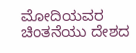ಮೋದಿಯವರ ಚಿಂತನೆಯು ದೇಶದ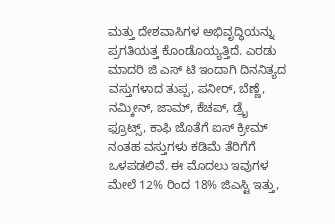ಮತ್ತು ದೇಶವಾಸಿಗಳ ಅಭಿವೃದ್ಧಿಯನ್ನು ಪ್ರಗತಿಯತ್ತ ಕೊಂಡೊಯ್ಯತ್ತಿದೆ. ಎರಡು ಮಾದರಿ ಜಿ ಎಸ್ ಟಿ ಇಂದಾಗಿ ದಿನನಿತ್ಯದ ವಸ್ತುಗಳಾದ ತುಪ್ಪ, ಪನೀರ್, ಬೆಣ್ಣೆ, ನಮ್ಕೀನ್, ಜಾಮ್, ಕೆಚಪ್, ಡ್ರೈ ಫ್ರೂಟ್ಸ್, ಕಾಫಿ ಜೊತೆಗೆ ಐಸ್ ಕ್ರೀಮ್ ನಂತಹ ವಸ್ತುಗಳು ಕಡಿಮೆ ತೆರಿಗೆಗೆ ಒಳಪಡಲಿವೆ. ಈ ಮೊದಲು ಇವುಗಳ ಮೇಲೆ 12% ರಿಂದ 18% ಜಿಎಸ್ಟಿ ಇತ್ತು,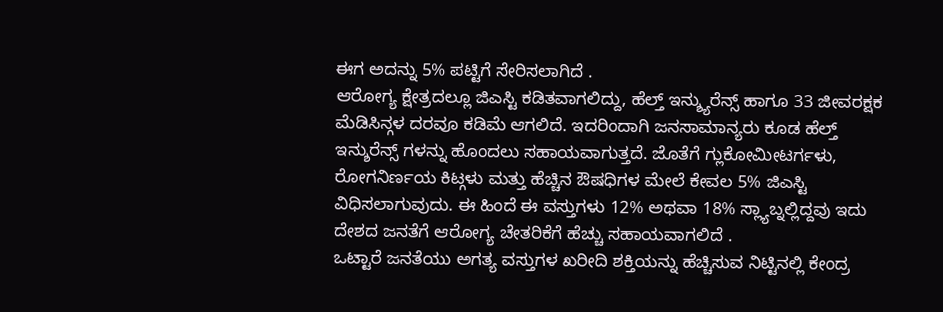ಈಗ ಅದನ್ನು 5% ಪಟ್ಟಿಗೆ ಸೇರಿಸಲಾಗಿದೆ .
ಆರೋಗ್ಯ ಕ್ಷೇತ್ರದಲ್ಲೂ ಜಿಎಸ್ಟಿ ಕಡಿತವಾಗಲಿದ್ದು, ಹೆಲ್ತ್ ಇನ್ಶ್ಯುರೆನ್ಸ್ ಹಾಗೂ 33 ಜೀವರಕ್ಷಕ ಮೆಡಿಸಿನ್ಗಳ ದರವೂ ಕಡಿಮೆ ಆಗಲಿದೆ. ಇದರಿಂದಾಗಿ ಜನಸಾಮಾನ್ಯರು ಕೂಡ ಹೆಲ್ತ್ ಇನ್ಶುರೆನ್ಸ್ ಗಳನ್ನು ಹೊಂದಲು ಸಹಾಯವಾಗುತ್ತದೆ. ಜೊತೆಗೆ ಗ್ಲುಕೋಮೀಟರ್ಗಳು, ರೋಗನಿರ್ಣಯ ಕಿಟ್ಗಳು ಮತ್ತು ಹೆಚ್ಚಿನ ಔಷಧಿಗಳ ಮೇಲೆ ಕೇವಲ 5% ಜಿಎಸ್ಟಿ ವಿಧಿಸಲಾಗುವುದು. ಈ ಹಿಂದೆ ಈ ವಸ್ತುಗಳು 12% ಅಥವಾ 18% ಸ್ಲ್ಯಾಬ್ನಲ್ಲಿದ್ದವು ಇದು ದೇಶದ ಜನತೆಗೆ ಆರೋಗ್ಯ ಚೇತರಿಕೆಗೆ ಹೆಚ್ಚು ಸಹಾಯವಾಗಲಿದೆ .
ಒಟ್ಟಾರೆ ಜನತೆಯು ಅಗತ್ಯ ವಸ್ತುಗಳ ಖರೀದಿ ಶಕ್ತಿಯನ್ನು ಹೆಚ್ಚಿಸುವ ನಿಟ್ಟಿನಲ್ಲಿ ಕೇಂದ್ರ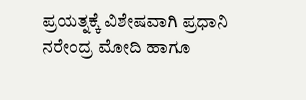ಪ್ರಯತ್ನಕ್ಕೆ ವಿಶೇಷವಾಗಿ ಪ್ರಧಾನಿ ನರೇಂದ್ರ ಮೋದಿ ಹಾಗೂ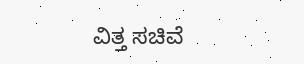ವಿತ್ತ ಸಚಿವೆ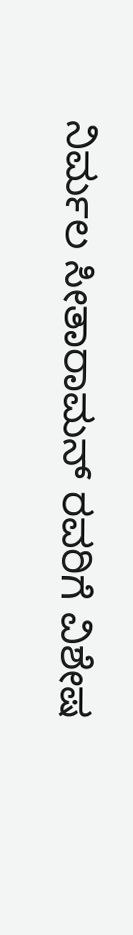ನಿರ್ಮಲ ಸೀತಾರಾಮನ್ ರವರಿಗೆ ವಿಶೇಷ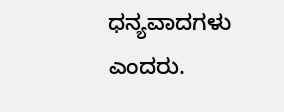ಧನ್ಯವಾದಗಳು ಎಂದರು.